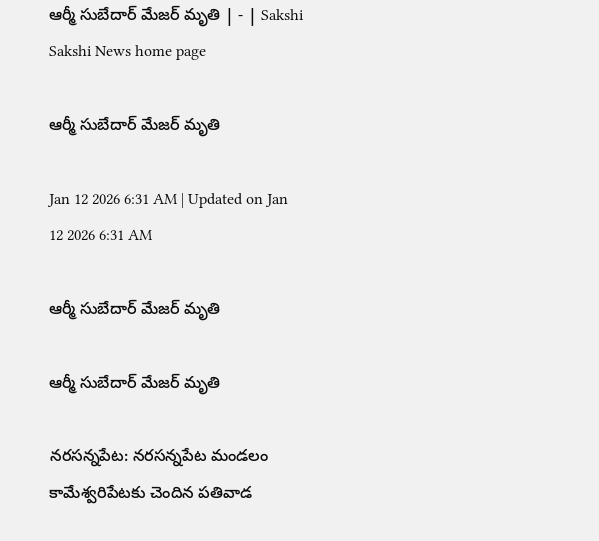ఆర్మీ సుబేదార్‌ మేజర్‌ మృతి | - | Sakshi
Sakshi News home page

ఆర్మీ సుబేదార్‌ మేజర్‌ మృతి

Jan 12 2026 6:31 AM | Updated on Jan 12 2026 6:31 AM

ఆర్మీ సుబేదార్‌ మేజర్‌ మృతి

ఆర్మీ సుబేదార్‌ మేజర్‌ మృతి

నరసన్నపేట: నరసన్నపేట మండలం కామేశ్వరిపేటకు చెందిన పతివాడ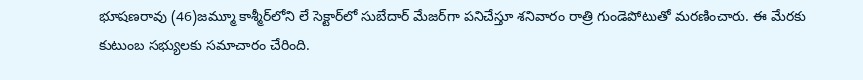భూషణరావు (46)జమ్మూ కాశ్మీర్‌లోని లే సెక్టార్‌లో సుబేదార్‌ మేజర్‌గా పనిచేస్తూ శనివారం రాత్రి గుండెపోటుతో మరణించారు. ఈ మేరకు కుటుంబ సభ్యులకు సమాచారం చేరింది.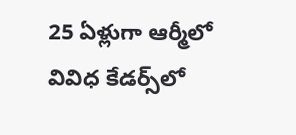25 ఏళ్లుగా ఆర్మీలో వివిధ కేడర్స్‌లో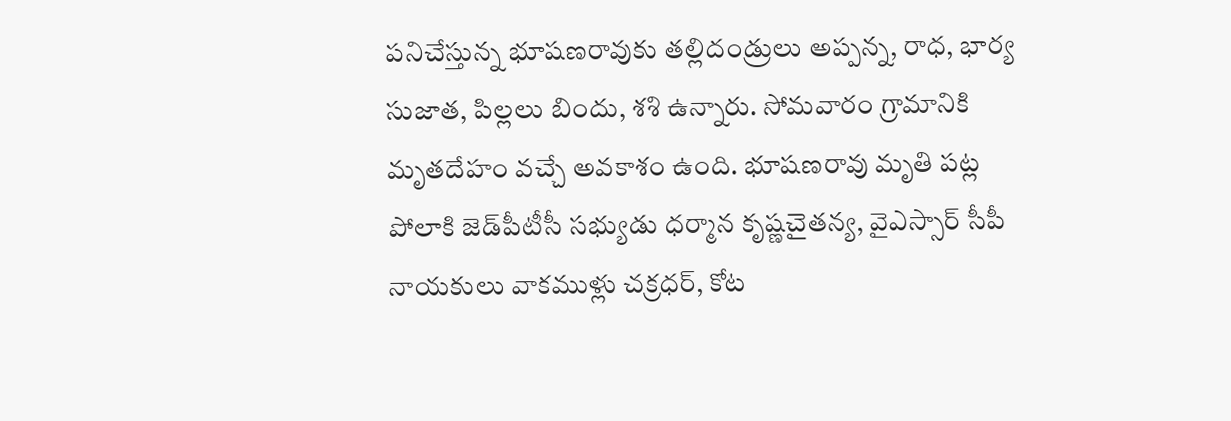పనిచేస్తున్న భూషణరావుకు తల్లిదండ్రులు అప్పన్న, రాధ, భార్య సుజాత, పిల్లలు బిందు, శశి ఉన్నారు. సోమవారం గ్రామానికి మృతదేహం వచ్చే అవకాశం ఉంది. భూషణరావు మృతి పట్ల పోలాకి జెడ్‌పీటీసీ సభ్యుడు ధర్మాన కృష్ణచైతన్య, వైఎస్సార్‌ సీపీ నాయకులు వాకముళ్లు చక్రధర్‌, కోట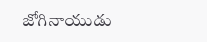జోగినాయుడు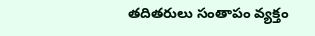తదితరులు సంతాపం వ్యక్తం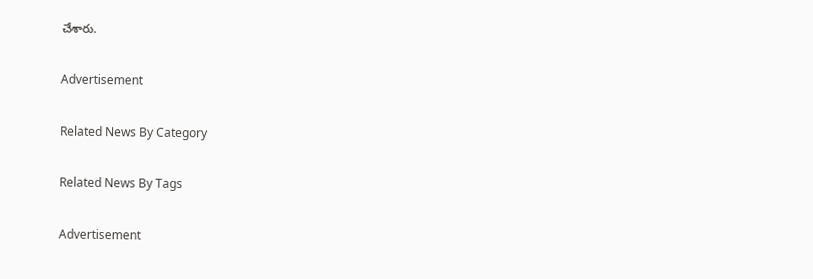చేశారు.

Advertisement

Related News By Category

Related News By Tags

Advertisement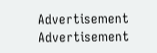Advertisement
Advertisement